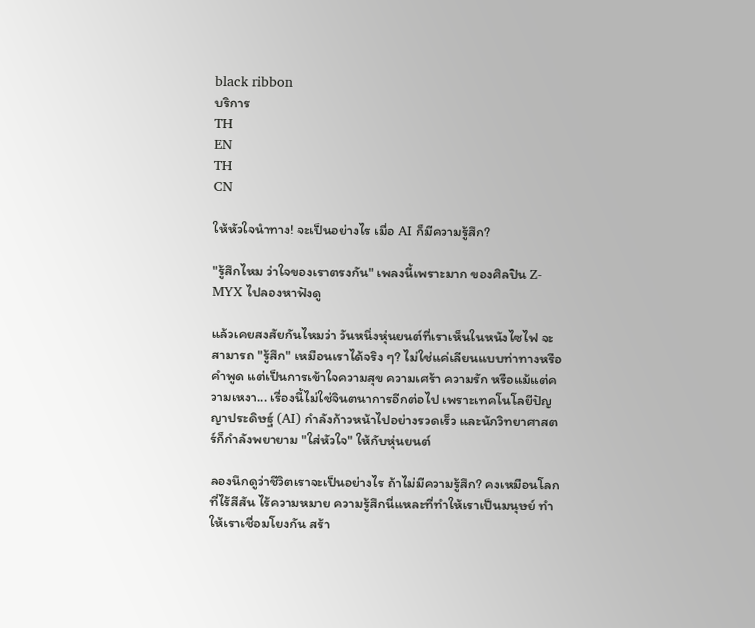black ribbon
บริการ
TH
EN
TH
CN

ให้หัวใจนำทาง! จะเป็นอย่างไร เมื่อ AI ก็มีความรู้สึก?

"รู้สึกไหม ว่าใจของเราตรงกัน" เพลงนี้เพราะมาก ของศิลปิน Z-MYX ไปลองหาฟังดู

แล้วเคยสงสัยกันไหมว่า วันหนึ่งหุ่นยนต์ที่เราเห็นในหนังไซไฟ จะสามารถ "รู้สึก" เหมือนเราได้จริง ๆ? ไม่ใช่แค่เลียนแบบท่าทางหรือคำพูด แต่เป็นการเข้าใจความสุข ความเศร้า ความรัก หรือแม้แต่ความเหงา... เรื่องนี้ไม่ใช่จินตนาการอีกต่อไป เพราะเทคโนโลยีปัญญาประดิษฐ์ (AI) กำลังก้าวหน้าไปอย่างรวดเร็ว และนักวิทยาศาสตร์ก็กำลังพยายาม "ใส่หัวใจ" ให้กับหุ่นยนต์

ลองนึกดูว่าชีวิตเราจะเป็นอย่างไร ถ้าไม่มีความรู้สึก? คงเหมือนโลกที่ไร้สีสัน ไร้ความหมาย ความรู้สึกนี่แหละที่ทำให้เราเป็นมนุษย์ ทำให้เราเชื่อมโยงกัน สร้า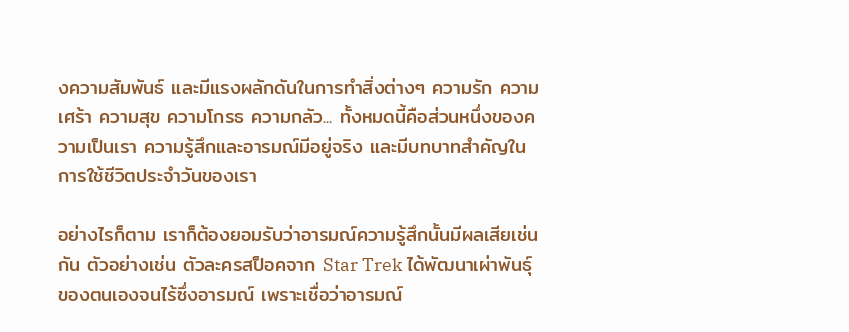งความสัมพันธ์ และมีแรงผลักดันในการทำสิ่งต่างๆ ความรัก ความเศร้า ความสุข ความโกรธ ความกลัว... ทั้งหมดนี้คือส่วนหนึ่งของความเป็นเรา ความรู้สึกและอารมณ์มีอยู่จริง และมีบทบาทสำคัญในการใช้ชีวิตประจำวันของเรา

อย่างไรก็ตาม เราก็ต้องยอมรับว่าอารมณ์ความรู้สึกนั้นมีผลเสียเช่นกัน ตัวอย่างเช่น ตัวละครสป็อคจาก Star Trek ได้พัฒนาเผ่าพันธุ์ของตนเองจนไร้ซึ่งอารมณ์ เพราะเชื่อว่าอารมณ์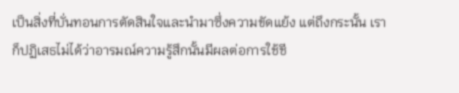เป็นสิ่งที่บั่นทอนการตัดสินใจและนำมาซึ่งความขัดแย้ง แต่ถึงกระนั้น เราก็ปฏิเสธไม่ได้ว่าอารมณ์ความรู้สึกนั้นมีผลต่อการใช้ชี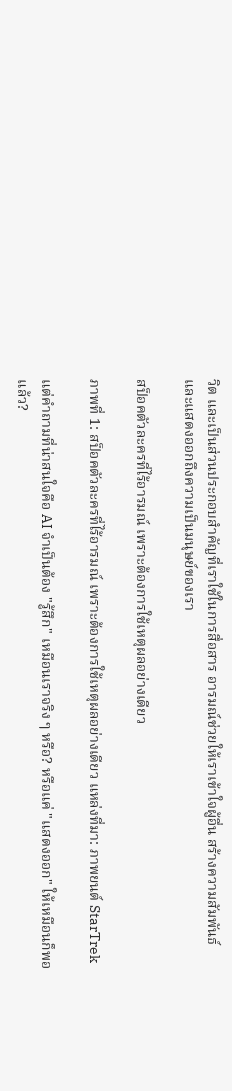วิต และเป็นส่วนประกอบสำคัญที่เราใช้ในการสื่อสาร อารมณ์ช่วยให้เราเข้าใจผู้อื่น สร้างความสัมพันธ์ และแสดงออกถึงความเป็นมนุษย์ของเรา

สป็อคตัวละครที่ไร้อารมณ์ เพราะต้องการใช้เหตุผลอย่างเดียว

ภาพที่ 1: สป็อคตัวละครที่ไร้อารมณ์ เพราะต้องการใช้เหตุผลอย่างเดียว แหล่งที่มา: ภาพยนต์ StarTrek

แต่คำถามที่น่าสนใจคือ AI จำเป็นต้อง "รู้สึก" เหมือนเราจริง ๆ หรือ? หรือแค่ "แสดงออก" ให้เหมือนก็พอแล้ว?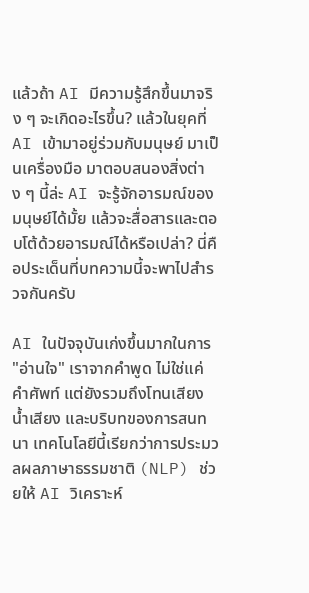แล้วถ้า AI มีความรู้สึกขึ้นมาจริง ๆ จะเกิดอะไรขึ้น? แล้วในยุคที่ AI เข้ามาอยู่ร่วมกับมนุษย์ มาเป็นเครื่องมือ มาตอบสนองสิ่งต่าง ๆ นี้ล่ะ AI จะรู้จักอารมณ์ของมนุษย์ได้มั้ย แล้วจะสื่อสารและตอบโต้ด้วยอารมณ์ได้หรือเปล่า? นี่คือประเด็นที่บทความนี้จะพาไปสำรวจกันครับ

AI ในปัจจุบันเก่งขึ้นมากในการ "อ่านใจ" เราจากคำพูด ไม่ใช่แค่คำศัพท์ แต่ยังรวมถึงโทนเสียง น้ำเสียง และบริบทของการสนทนา เทคโนโลยีนี้เรียกว่าการประมวลผลภาษาธรรมชาติ (NLP) ช่วยให้ AI วิเคราะห์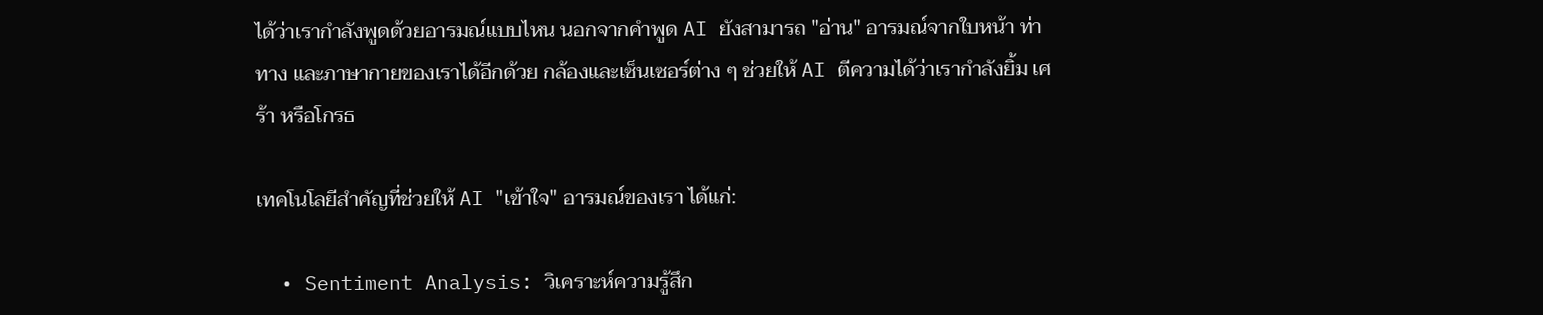ได้ว่าเรากำลังพูดด้วยอารมณ์แบบไหน นอกจากคำพูด AI ยังสามารถ "อ่าน" อารมณ์จากใบหน้า ท่าทาง และภาษากายของเราได้อีกด้วย กล้องและเซ็นเซอร์ต่าง ๆ ช่วยให้ AI ตีความได้ว่าเรากำลังยิ้ม เศร้า หรือโกรธ

เทคโนโลยีสำคัญที่ช่วยให้ AI "เข้าใจ" อารมณ์ของเรา ได้แก่:

  • Sentiment Analysis: วิเคราะห์ความรู้สึก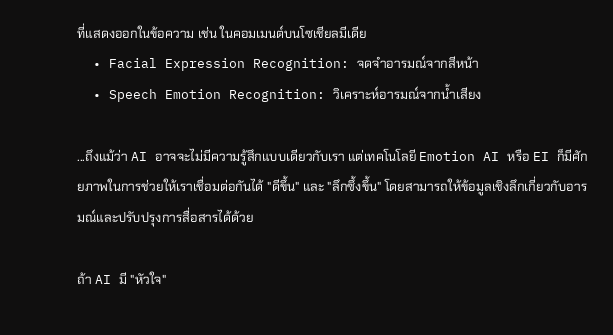ที่แสดงออกในข้อความ เช่น ในคอมเมนต์บนโซเชียลมีเดีย
  • Facial Expression Recognition: จดจำอารมณ์จากสีหน้า
  • Speech Emotion Recognition: วิเคราะห์อารมณ์จากน้ำเสียง

...ถึงแม้ว่า AI อาจจะไม่มีความรู้สึกแบบเดียวกับเรา แต่เทคโนโลยี Emotion AI หรือ EI ก็มีศักยภาพในการช่วยให้เราเชื่อมต่อกันได้ "ดีขึ้น" และ "ลึกซึ้งขึ้น" โดยสามารถให้ข้อมูลเชิงลึกเกี่ยวกับอารมณ์และปรับปรุงการสื่อสารได้ด้วย

ถ้า AI มี "หัวใจ"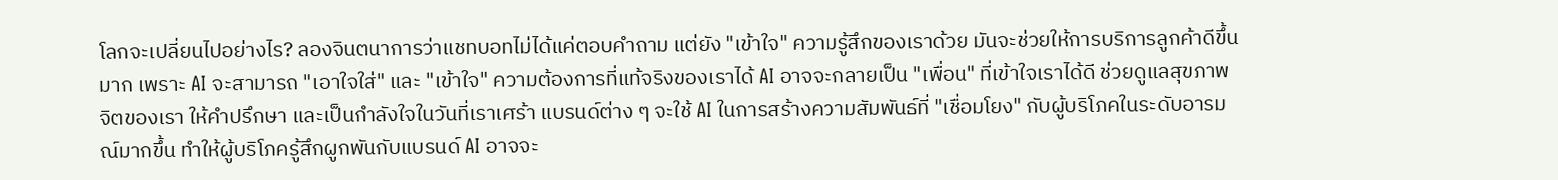โลกจะเปลี่ยนไปอย่างไร? ลองจินตนาการว่าแชทบอทไม่ได้แค่ตอบคำถาม แต่ยัง "เข้าใจ" ความรู้สึกของเราด้วย มันจะช่วยให้การบริการลูกค้าดีขึ้นมาก เพราะ AI จะสามารถ "เอาใจใส่" และ "เข้าใจ" ความต้องการที่แท้จริงของเราได้ AI อาจจะกลายเป็น "เพื่อน" ที่เข้าใจเราได้ดี ช่วยดูแลสุขภาพจิตของเรา ให้คำปรึกษา และเป็นกำลังใจในวันที่เราเศร้า แบรนด์ต่าง ๆ จะใช้ AI ในการสร้างความสัมพันธ์ที่ "เชื่อมโยง" กับผู้บริโภคในระดับอารมณ์มากขึ้น ทำให้ผู้บริโภครู้สึกผูกพันกับแบรนด์ AI อาจจะ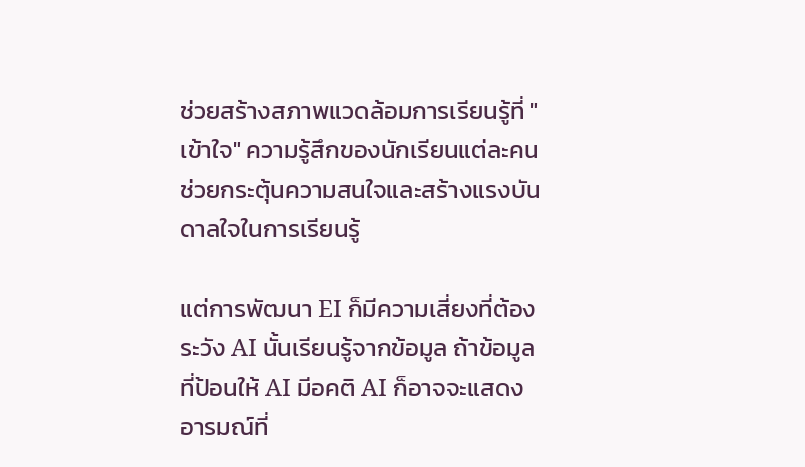ช่วยสร้างสภาพแวดล้อมการเรียนรู้ที่ "เข้าใจ" ความรู้สึกของนักเรียนแต่ละคน ช่วยกระตุ้นความสนใจและสร้างแรงบันดาลใจในการเรียนรู้

แต่การพัฒนา EI ก็มีความเสี่ยงที่ต้องระวัง AI นั้นเรียนรู้จากข้อมูล ถ้าข้อมูลที่ป้อนให้ AI มีอคติ AI ก็อาจจะแสดงอารมณ์ที่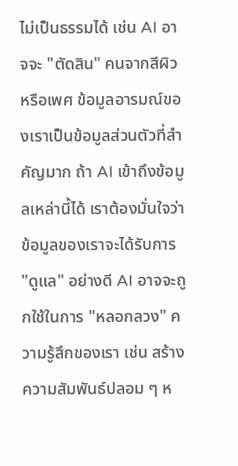ไม่เป็นธรรมได้ เช่น AI อาจจะ "ตัดสิน" คนจากสีผิวหรือเพศ ข้อมูลอารมณ์ของเราเป็นข้อมูลส่วนตัวที่สำคัญมาก ถ้า AI เข้าถึงข้อมูลเหล่านี้ได้ เราต้องมั่นใจว่าข้อมูลของเราจะได้รับการ "ดูแล" อย่างดี AI อาจจะถูกใช้ในการ "หลอกลวง" ความรู้สึกของเรา เช่น สร้างความสัมพันธ์ปลอม ๆ ห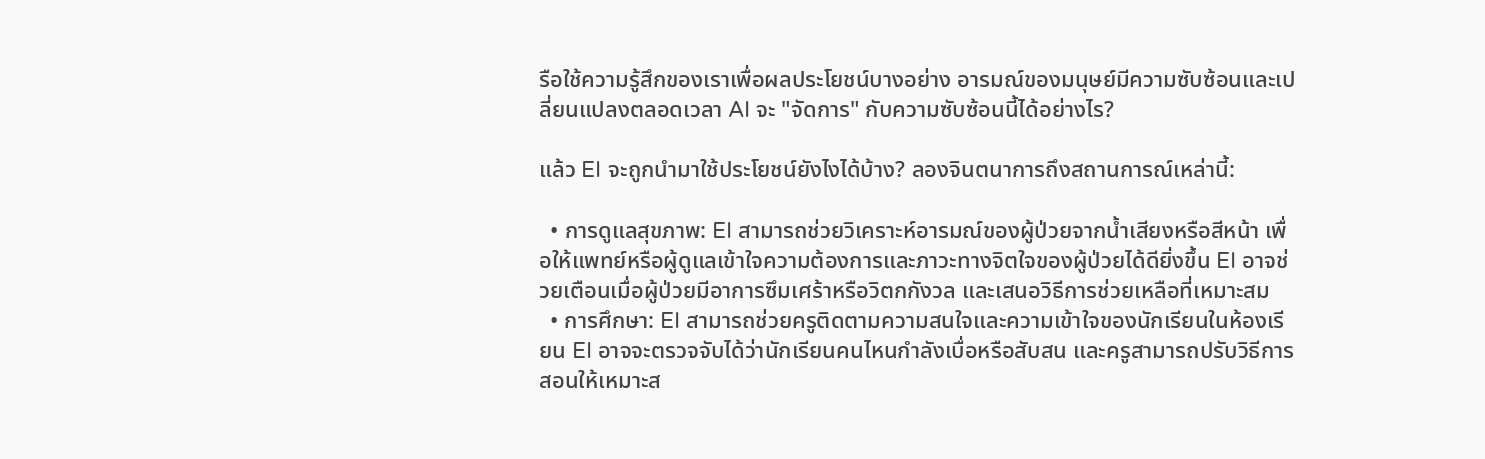รือใช้ความรู้สึกของเราเพื่อผลประโยชน์บางอย่าง อารมณ์ของมนุษย์มีความซับซ้อนและเปลี่ยนแปลงตลอดเวลา AI จะ "จัดการ" กับความซับซ้อนนี้ได้อย่างไร?

แล้ว EI จะถูกนำมาใช้ประโยชน์ยังไงได้บ้าง? ลองจินตนาการถึงสถานการณ์เหล่านี้:

  • การดูแลสุขภาพ: EI สามารถช่วยวิเคราะห์อารมณ์ของผู้ป่วยจากน้ำเสียงหรือสีหน้า เพื่อให้แพทย์หรือผู้ดูแลเข้าใจความต้องการและภาวะทางจิตใจของผู้ป่วยได้ดียิ่งขึ้น EI อาจช่วยเตือนเมื่อผู้ป่วยมีอาการซึมเศร้าหรือวิตกกังวล และเสนอวิธีการช่วยเหลือที่เหมาะสม
  • การศึกษา: EI สามารถช่วยครูติดตามความสนใจและความเข้าใจของนักเรียนในห้องเรียน EI อาจจะตรวจจับได้ว่านักเรียนคนไหนกำลังเบื่อหรือสับสน และครูสามารถปรับวิธีการสอนให้เหมาะส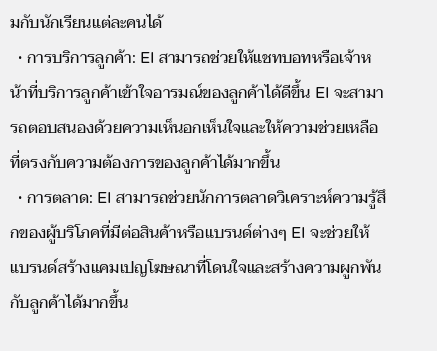มกับนักเรียนแต่ละคนได้
  • การบริการลูกค้า: EI สามารถช่วยให้แชทบอทหรือเจ้าหน้าที่บริการลูกค้าเข้าใจอารมณ์ของลูกค้าได้ดีขึ้น EI จะสามารถตอบสนองด้วยความเห็นอกเห็นใจและให้ความช่วยเหลือที่ตรงกับความต้องการของลูกค้าได้มากขึ้น
  • การตลาด: EI สามารถช่วยนักการตลาดวิเคราะห์ความรู้สึกของผู้บริโภคที่มีต่อสินค้าหรือแบรนด์ต่างๆ EI จะช่วยให้แบรนด์สร้างแคมเปญโฆษณาที่โดนใจและสร้างความผูกพันกับลูกค้าได้มากขึ้น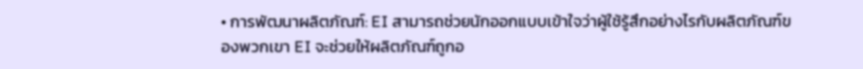• การพัฒนาผลิตภัณฑ์: EI สามารถช่วยนักออกแบบเข้าใจว่าผู้ใช้รู้สึกอย่างไรกับผลิตภัณฑ์ของพวกเขา EI จะช่วยให้ผลิตภัณฑ์ถูกอ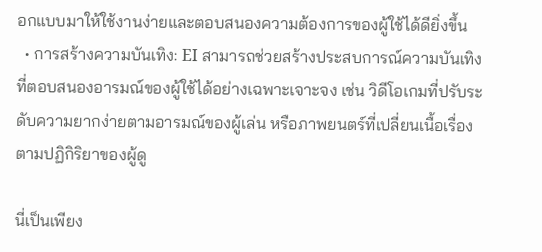อกแบบมาให้ใช้งานง่ายและตอบสนองความต้องการของผู้ใช้ได้ดียิ่งขึ้น
  • การสร้างความบันเทิง: EI สามารถช่วยสร้างประสบการณ์ความบันเทิงที่ตอบสนองอารมณ์ของผู้ใช้ได้อย่างเฉพาะเจาะจง เช่น วิดีโอเกมที่ปรับระดับความยากง่ายตามอารมณ์ของผู้เล่น หรือภาพยนตร์ที่เปลี่ยนเนื้อเรื่องตามปฏิกิริยาของผู้ดู

นี่เป็นเพียง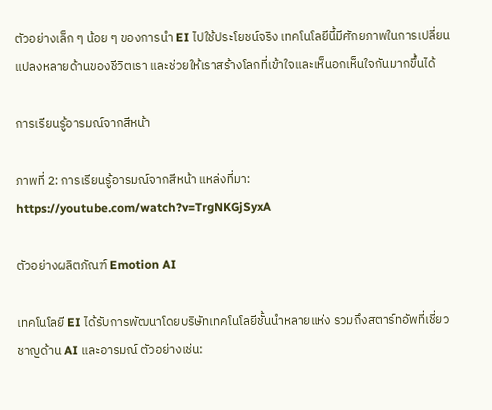ตัวอย่างเล็ก ๆ น้อย ๆ ของการนำ EI ไปใช้ประโยชน์จริง เทคโนโลยีนี้มีศักยภาพในการเปลี่ยนแปลงหลายด้านของชีวิตเรา และช่วยให้เราสร้างโลกที่เข้าใจและเห็นอกเห็นใจกันมากขึ้นได้

การเรียนรู้อารมณ์จากสีหน้า

ภาพที่ 2: การเรียนรู้อารมณ์จากสีหน้า แหล่งที่มา: https://youtube.com/watch?v=TrgNKGjSyxA

ตัวอย่างผลิตภัณฑ์ Emotion AI

เทคโนโลยี EI ได้รับการพัฒนาโดยบริษัทเทคโนโลยีชั้นนำหลายแห่ง รวมถึงสตาร์ทอัพที่เชี่ยวชาญด้าน AI และอารมณ์ ตัวอย่างเช่น: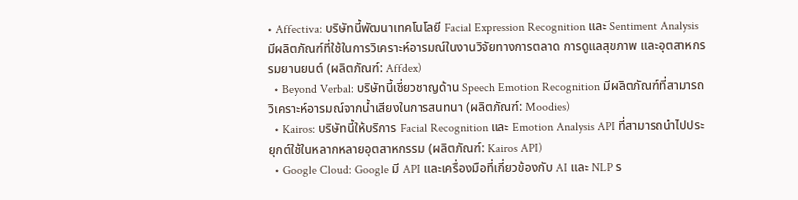• Affectiva: บริษัทนี้พัฒนาเทคโนโลยี Facial Expression Recognition และ Sentiment Analysis มีผลิตภัณฑ์ที่ใช้ในการวิเคราะห์อารมณ์ในงานวิจัยทางการตลาด การดูแลสุขภาพ และอุตสาหกรรมยานยนต์ (ผลิตภัณฑ์: Affdex)
  • Beyond Verbal: บริษัทนี้เชี่ยวชาญด้าน Speech Emotion Recognition มีผลิตภัณฑ์ที่สามารถวิเคราะห์อารมณ์จากน้ำเสียงในการสนทนา (ผลิตภัณฑ์: Moodies)
  • Kairos: บริษัทนี้ให้บริการ Facial Recognition และ Emotion Analysis API ที่สามารถนำไปประยุกต์ใช้ในหลากหลายอุตสาหกรรม (ผลิตภัณฑ์: Kairos API)
  • Google Cloud: Google มี API และเครื่องมือที่เกี่ยวข้องกับ AI และ NLP ร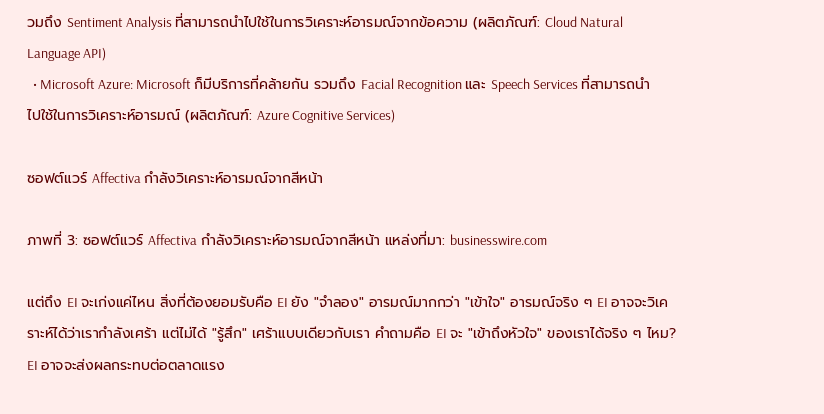วมถึง Sentiment Analysis ที่สามารถนำไปใช้ในการวิเคราะห์อารมณ์จากข้อความ (ผลิตภัณฑ์: Cloud Natural Language API)
  • Microsoft Azure: Microsoft ก็มีบริการที่คล้ายกัน รวมถึง Facial Recognition และ Speech Services ที่สามารถนำไปใช้ในการวิเคราะห์อารมณ์ (ผลิตภัณฑ์: Azure Cognitive Services)

ซอฟต์แวร์ Affectiva กำลังวิเคราะห์อารมณ์จากสีหน้า

ภาพที่ 3: ซอฟต์แวร์ Affectiva กำลังวิเคราะห์อารมณ์จากสีหน้า แหล่งที่มา: businesswire.com

แต่ถึง EI จะเก่งแค่ไหน สิ่งที่ต้องยอมรับคือ EI ยัง "จำลอง" อารมณ์มากกว่า "เข้าใจ" อารมณ์จริง ๆ EI อาจจะวิเคราะห์ได้ว่าเรากำลังเศร้า แต่ไม่ได้ "รู้สึก" เศร้าแบบเดียวกับเรา คำถามคือ EI จะ "เข้าถึงหัวใจ" ของเราได้จริง ๆ ไหม? EI อาจจะส่งผลกระทบต่อตลาดแรง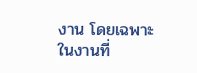งาน โดยเฉพาะในงานที่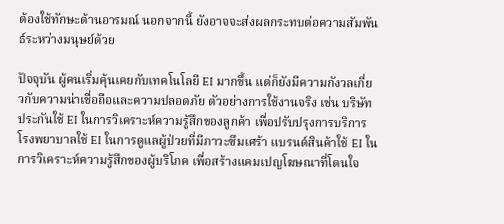ต้องใช้ทักษะด้านอารมณ์ นอกจากนี้ ยังอาจจะส่งผลกระทบต่อความสัมพันธ์ระหว่างมนุษย์ด้วย

ปัจจุบัน ผู้คนเริ่มคุ้นเคยกับเทคโนโลยี EI มากขึ้น แต่ก็ยังมีความกังวลเกี่ยวกับความน่าเชื่อถือและความปลอดภัย ตัวอย่างการใช้งานจริง เช่น บริษัทประกันใช้ EI ในการวิเคราะห์ความรู้สึกของลูกค้า เพื่อปรับปรุงการบริการ โรงพยาบาลใช้ EI ในการดูแลผู้ป่วยที่มีภาวะซึมเศร้า แบรนด์สินค้าใช้ EI ในการวิเคราะห์ความรู้สึกของผู้บริโภค เพื่อสร้างแคมเปญโฆษณาที่โดนใจ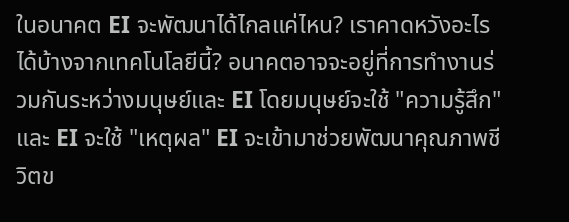ในอนาคต EI จะพัฒนาได้ไกลแค่ไหน? เราคาดหวังอะไรได้บ้างจากเทคโนโลยีนี้? อนาคตอาจจะอยู่ที่การทำงานร่วมกันระหว่างมนุษย์และ EI โดยมนุษย์จะใช้ "ความรู้สึก" และ EI จะใช้ "เหตุผล" EI จะเข้ามาช่วยพัฒนาคุณภาพชีวิตข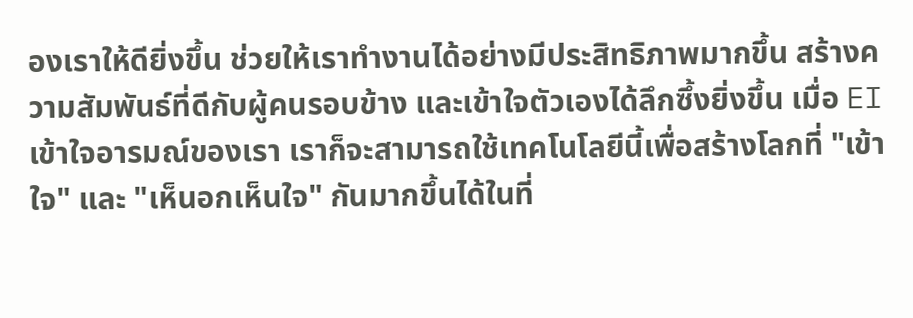องเราให้ดียิ่งขึ้น ช่วยให้เราทำงานได้อย่างมีประสิทธิภาพมากขึ้น สร้างความสัมพันธ์ที่ดีกับผู้คนรอบข้าง และเข้าใจตัวเองได้ลึกซึ้งยิ่งขึ้น เมื่อ EI เข้าใจอารมณ์ของเรา เราก็จะสามารถใช้เทคโนโลยีนี้เพื่อสร้างโลกที่ "เข้าใจ" และ "เห็นอกเห็นใจ" กันมากขึ้นได้ในที่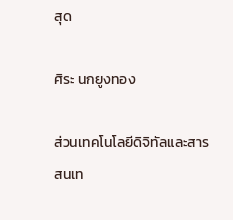สุด

ศิระ นกยูงทอง

ส่วนเทคโนโลยีดิจิทัลและสารสนเท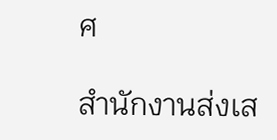ศ

สำนักงานส่งเส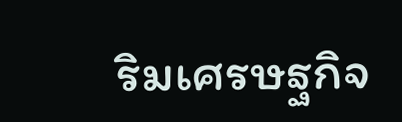ริมเศรษฐกิจ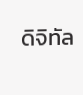ดิจิทัล